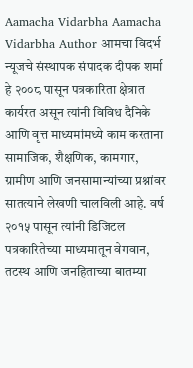Aamacha Vidarbha Aamacha Vidarbha Author आमचा विदर्भ न्यूजचे संस्थापक संपादक दीपक शर्मा हे २००८ पासून पत्रकारिता क्षेत्रात कार्यरत असून त्यांनी विविध दैनिके आणि वृत्त माध्यमांमध्ये काम करताना सामाजिक, शैक्षणिक, कामगार, ग्रामीण आणि जनसामान्यांच्या प्रश्नांवर सातत्याने लेखणी चालविली आहे. वर्ष २०१५ पासून त्यांनी डिजिटल पत्रकारितेच्या माध्यमातून वेगवान, तटस्थ आणि जनहिताच्या बातम्या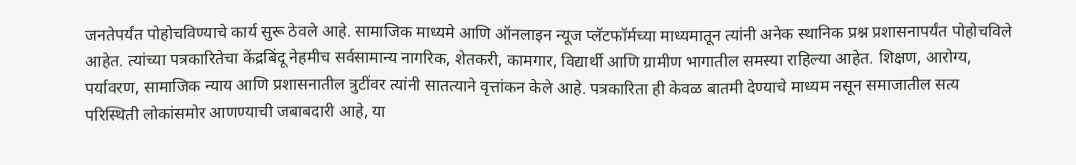जनतेपर्यंत पोहोचविण्याचे कार्य सुरू ठेवले आहे. सामाजिक माध्यमे आणि ऑनलाइन न्यूज प्लॅटफॉर्मच्या माध्यमातून त्यांनी अनेक स्थानिक प्रश्न प्रशासनापर्यंत पोहोचविले आहेत. त्यांच्या पत्रकारितेचा केंद्रबिंदू नेहमीच सर्वसामान्य नागरिक, शेतकरी, कामगार, विद्यार्थी आणि ग्रामीण भागातील समस्या राहिल्या आहेत. शिक्षण, आरोग्य, पर्यावरण, सामाजिक न्याय आणि प्रशासनातील त्रुटींवर त्यांनी सातत्याने वृत्तांकन केले आहे. पत्रकारिता ही केवळ बातमी देण्याचे माध्यम नसून समाजातील सत्य परिस्थिती लोकांसमोर आणण्याची जबाबदारी आहे, या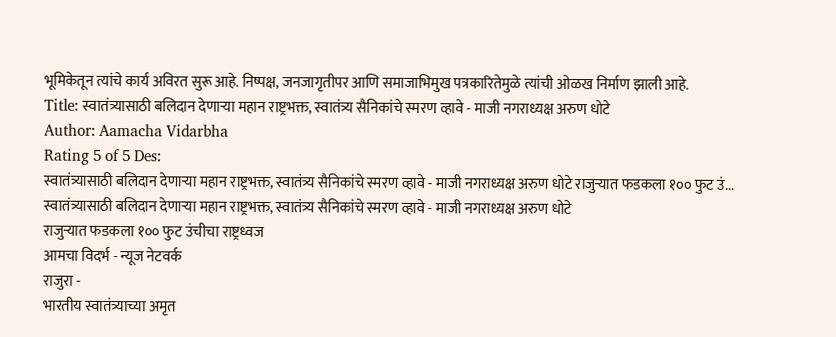भूमिकेतून त्यांचे कार्य अविरत सुरू आहे. निष्पक्ष, जनजागृतीपर आणि समाजाभिमुख पत्रकारितेमुळे त्यांची ओळख निर्माण झाली आहे.
Title: स्वातंत्र्यासाठी बलिदान देणाऱ्या महान राष्ट्रभक्त, स्वातंत्र्य सैनिकांचे स्मरण व्हावे - माजी नगराध्यक्ष अरुण धोटे
Author: Aamacha Vidarbha
Rating 5 of 5 Des:
स्वातंत्र्यासाठी बलिदान देणाऱ्या महान राष्ट्रभक्त, स्वातंत्र्य सैनिकांचे स्मरण व्हावे - माजी नगराध्यक्ष अरुण धोटे राजुऱ्यात फडकला १०० फुट उं...
स्वातंत्र्यासाठी बलिदान देणाऱ्या महान राष्ट्रभक्त, स्वातंत्र्य सैनिकांचे स्मरण व्हावे - माजी नगराध्यक्ष अरुण धोटे
राजुऱ्यात फडकला १०० फुट उंचीचा राष्ट्रध्वज
आमचा विदर्भ - न्यूज नेटवर्क
राजुरा -
भारतीय स्वातंत्र्याच्या अमृत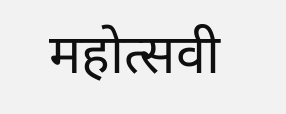महोत्सवी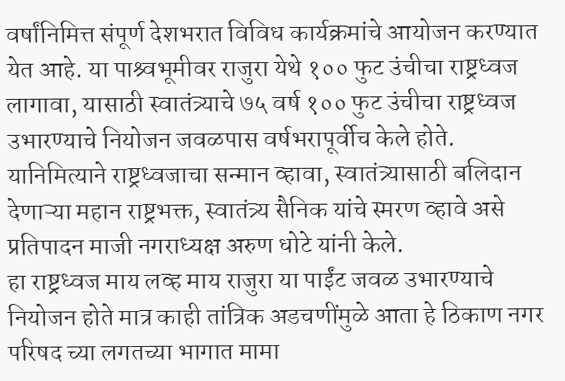वर्षांनिमित्त संपूर्ण देशभरात विविध कार्यक्रमांचे आयोजन करण्यात येत आहे. या पाश्र्वभूमीवर राजुरा येथे १०० फुट उंचीचा राष्ट्रध्वज लागावा, यासाठी स्वातंत्र्याचे ७५ वर्ष १०० फुट उंचीचा राष्ट्रध्वज उभारण्याचे नियोजन जवळपास वर्षभरापूर्वीच केले होते. यानिमित्याने राष्ट्रध्वजाचा सन्मान व्हावा, स्वातंत्र्यासाठी बलिदान देणाऱ्या महान राष्ट्रभक्त, स्वातंत्र्य सैनिक यांचे स्मरण व्हावे असे प्रतिपादन माजी नगराध्यक्ष अरुण धोटे यांनी केले.
हा राष्ट्रध्वज माय लव्ह माय राजुरा या पाईंट जवळ उभारण्याचे नियोजन होते मात्र काही तांत्रिक अडचणींमुळे आता हे ठिकाण नगर परिषद च्या लगतच्या भागात मामा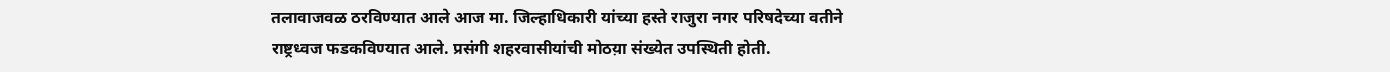तलावाजवळ ठरविण्यात आले आज मा. जिल्हाधिकारी यांच्या हस्ते राजुरा नगर परिषदेच्या वतीने राष्ट्रध्वज फडकविण्यात आले. प्रसंगी शहरवासीयांची मोठय़ा संख्येत उपस्थिती होती.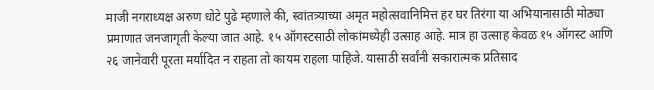माजी नगराध्यक्ष अरुण धोटे पुढे म्हणाले की, स्वांतत्र्याच्या अमृत महोत्सवानिमित्त हर घर तिरंगा या अभियानासाठी मोठ्या प्रमाणात जनजागृती केल्या जात आहे. १५ ऑगस्टसाठी लोकांमध्येही उत्साह आहे. मात्र हा उत्साह केवळ १५ ऑगस्ट आणि २६ जानेवारी पूरता मर्यादित न राहता तो कायम राहला पाहिजे. यासाठी सर्वांनी सकारात्मक प्रतिसाद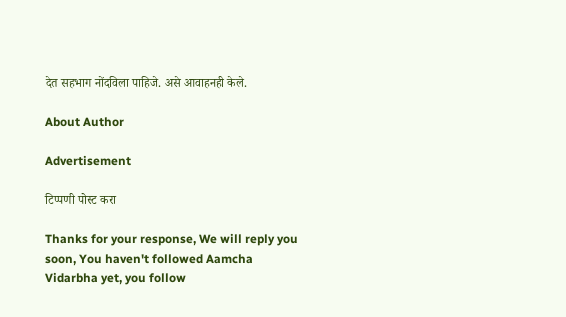देत सहभाग नोंदविला पाहिजे. असे आवाहनही केले.

About Author

Advertisement

टिप्पणी पोस्ट करा

Thanks for your response, We will reply you soon, You haven't followed Aamcha Vidarbha yet, you follow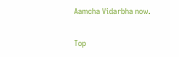Aamcha Vidarbha now.


Top